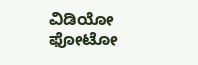ವಿಡಿಯೋ ಫೋಟೋ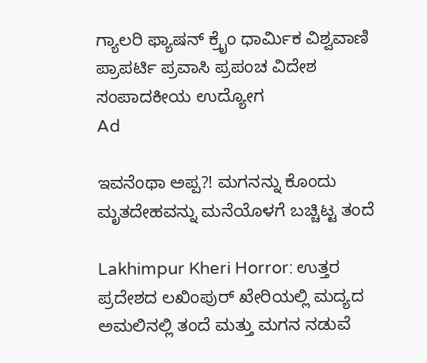ಗ್ಯಾಲರಿ ಫ್ಯಾಷನ್ ಕ್ರೈಂ ಧಾರ್ಮಿಕ ವಿಶ್ವವಾಣಿ ಪ್ರಾಪರ್ಟಿ ಪ್ರವಾಸಿ ಪ್ರಪಂಚ ವಿದೇಶ ಸಂಪಾದಕೀಯ ಉದ್ಯೋಗ
Ad

ಇವನೆಂಥಾ ಅಪ್ಪ?! ಮಗನನ್ನು ಕೊಂದು ಮೃತದೇಹವನ್ನು ಮನೆಯೊಳಗೆ ಬಚ್ಚಿಟ್ಟ ತಂದೆ

Lakhimpur Kheri Horror: ಉತ್ತರ ಪ್ರದೇಶದ ಲಖಿಂಪುರ್ ಖೇರಿಯಲ್ಲಿ ಮದ್ಯದ ಅಮಲಿನಲ್ಲಿ ತಂದೆ ಮತ್ತು ಮಗನ ನಡುವೆ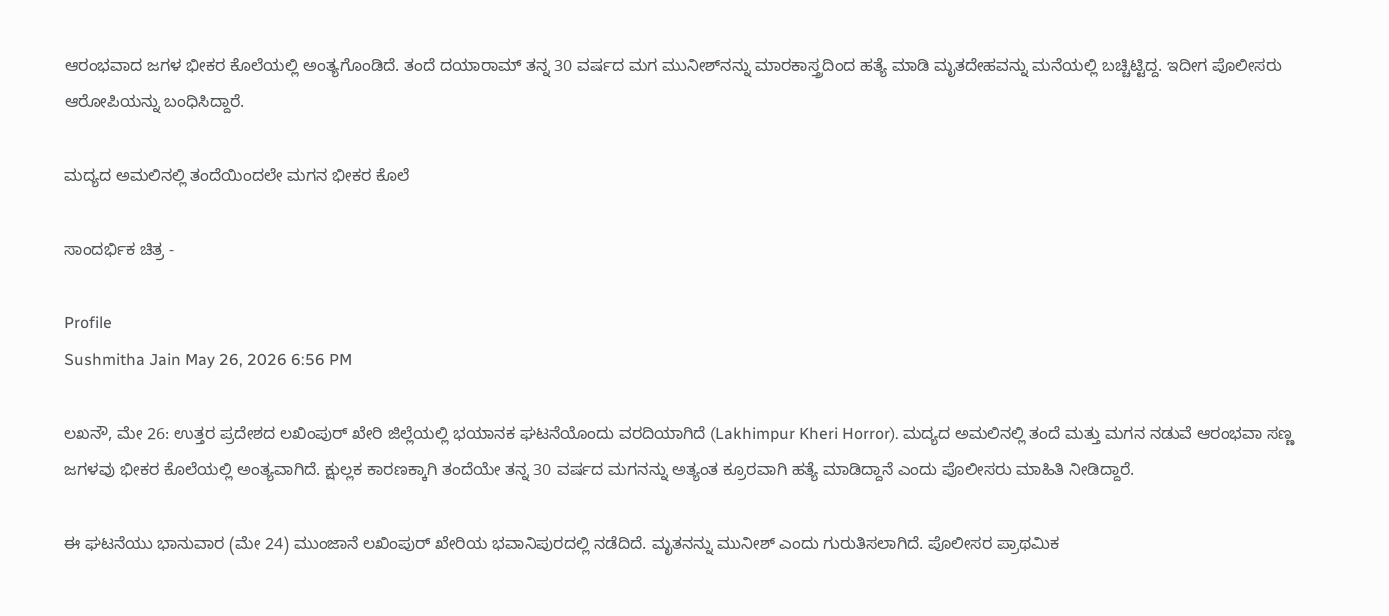ಆರಂಭವಾದ ಜಗಳ ಭೀಕರ ಕೊಲೆಯಲ್ಲಿ ಅಂತ್ಯಗೊಂಡಿದೆ. ತಂದೆ ದಯಾರಾಮ್ ತನ್ನ 30 ವರ್ಷದ ಮಗ ಮುನೀಶ್‌ನನ್ನು ಮಾರಕಾಸ್ತ್ರದಿಂದ ಹತ್ಯೆ ಮಾಡಿ ಮೃತದೇಹವನ್ನು ಮನೆಯಲ್ಲಿ ಬಚ್ಚಿಟ್ಟಿದ್ದ. ಇದೀಗ ಪೊಲೀಸರು ಆರೋಪಿಯನ್ನು ಬಂಧಿಸಿದ್ದಾರೆ.

ಮದ್ಯದ ಅಮಲಿನಲ್ಲಿ ತಂದೆಯಿಂದಲೇ ಮಗನ ಭೀಕರ ಕೊಲೆ

ಸಾಂದರ್ಭಿಕ ಚಿತ್ರ -

Profile
Sushmitha Jain May 26, 2026 6:56 PM

ಲಖನೌ, ಮೇ 26: ಉತ್ತರ ಪ್ರದೇಶದ ಲಖಿಂಪುರ್ ಖೇರಿ ಜಿಲ್ಲೆಯಲ್ಲಿ ಭಯಾನಕ ಘಟನೆಯೊಂದು ವರದಿಯಾಗಿದೆ (Lakhimpur Kheri Horror). ಮದ್ಯದ ಅಮಲಿನಲ್ಲಿ ತಂದೆ ಮತ್ತು ಮಗನ ನಡುವೆ ಆರಂಭವಾ ಸಣ್ಣ ಜಗಳವು ಭೀಕರ ಕೊಲೆಯಲ್ಲಿ ಅಂತ್ಯವಾಗಿದೆ. ಕ್ಷುಲ್ಲಕ ಕಾರಣಕ್ಕಾಗಿ ತಂದೆಯೇ ತನ್ನ 30 ವರ್ಷದ ಮಗನನ್ನು ಅತ್ಯಂತ ಕ್ರೂರವಾಗಿ ಹತ್ಯೆ ಮಾಡಿದ್ದಾನೆ ಎಂದು ಪೊಲೀಸರು ಮಾಹಿತಿ ನೀಡಿದ್ದಾರೆ.

ಈ ಘಟನೆಯು ಭಾನುವಾರ (ಮೇ 24) ಮುಂಜಾನೆ ಲಖಿಂಪುರ್ ಖೇರಿಯ ಭವಾನಿಪುರದಲ್ಲಿ ನಡೆದಿದೆ. ಮೃತನನ್ನು ಮುನೀಶ್ ಎಂದು ಗುರುತಿಸಲಾಗಿದೆ. ಪೊಲೀಸರ ಪ್ರಾಥಮಿಕ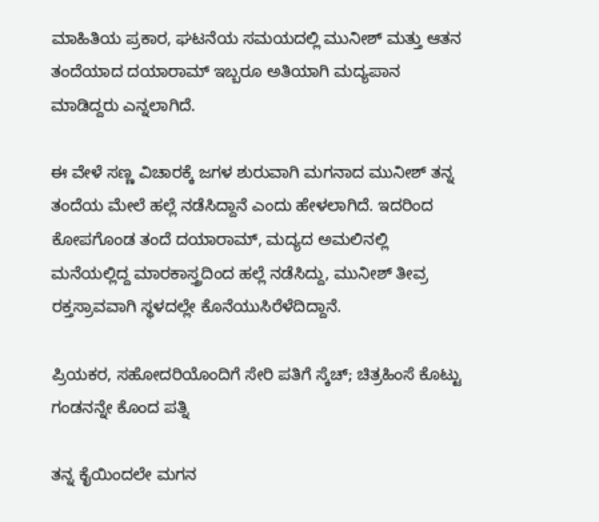ಮಾಹಿತಿಯ ಪ್ರಕಾರ, ಘಟನೆಯ ಸಮಯದಲ್ಲಿ ಮುನೀಶ್ ಮತ್ತು ಆತನ ತಂದೆಯಾದ ದಯಾರಾಮ್ ಇಬ್ಬರೂ ಅತಿಯಾಗಿ ಮದ್ಯಪಾನ ಮಾಡಿದ್ದರು ಎನ್ನಲಾಗಿದೆ.

ಈ ವೇಳೆ ಸಣ್ಣ ವಿಚಾರಕ್ಕೆ ಜಗಳ ಶುರುವಾಗಿ ಮಗನಾದ ಮುನೀಶ್ ತನ್ನ ತಂದೆಯ ಮೇಲೆ ಹಲ್ಲೆ ನಡೆಸಿದ್ದಾನೆ ಎಂದು ಹೇಳಲಾಗಿದೆ. ಇದರಿಂದ ಕೋಪಗೊಂಡ ತಂದೆ ದಯಾರಾಮ್, ಮದ್ಯದ ಅಮಲಿನಲ್ಲಿ ಮನೆಯಲ್ಲಿದ್ದ ಮಾರಕಾಸ್ತ್ರದಿಂದ ಹಲ್ಲೆ ನಡೆಸಿದ್ದು, ಮುನೀಶ್ ತೀವ್ರ ರಕ್ತಸ್ರಾವವಾಗಿ ಸ್ಥಳದಲ್ಲೇ ಕೊನೆಯುಸಿರೆಳೆದಿದ್ದಾನೆ.

ಪ್ರಿಯಕರ, ಸಹೋದರಿಯೊಂದಿಗೆ ಸೇರಿ ಪತಿಗೆ ಸ್ಕೆಚ್‌; ಚಿತ್ರಹಿಂಸೆ ಕೊಟ್ಟು ಗಂಡನನ್ನೇ ಕೊಂದ ಪತ್ನಿ

ತನ್ನ ಕೈಯಿಂದಲೇ ಮಗನ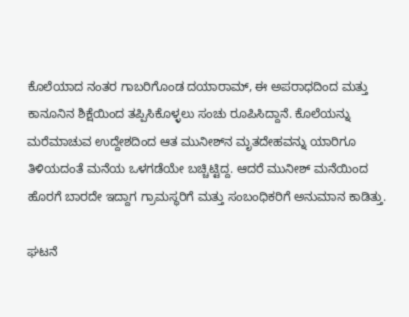ಕೊಲೆಯಾದ ನಂತರ ಗಾಬರಿಗೊಂಡ ದಯಾರಾಮ್, ಈ ಅಪರಾಧದಿಂದ ಮತ್ತು ಕಾನೂನಿನ ಶಿಕ್ಷೆಯಿಂದ ತಪ್ಪಿಸಿಕೊಳ್ಳಲು ಸಂಚು ರೂಪಿಸಿದ್ದಾನೆ. ಕೊಲೆಯನ್ನು ಮರೆಮಾಚುವ ಉದ್ದೇಶದಿಂದ ಆತ ಮುನೀಶ್‌ನ ಮೃತದೇಹವನ್ನು ಯಾರಿಗೂ ತಿಳಿಯದಂತೆ ಮನೆಯ ಒಳಗಡೆಯೇ ಬಚ್ಚಿಟ್ಟಿದ್ದ. ಆದರೆ ಮುನೀಶ್ ಮನೆಯಿಂದ ಹೊರಗೆ ಬಾರದೇ ಇದ್ದಾಗ ಗ್ರಾಮಸ್ಥರಿಗೆ ಮತ್ತು ಸಂಬಂಧಿಕರಿಗೆ ಅನುಮಾನ ಕಾಡಿತ್ತು.

ಘಟನೆ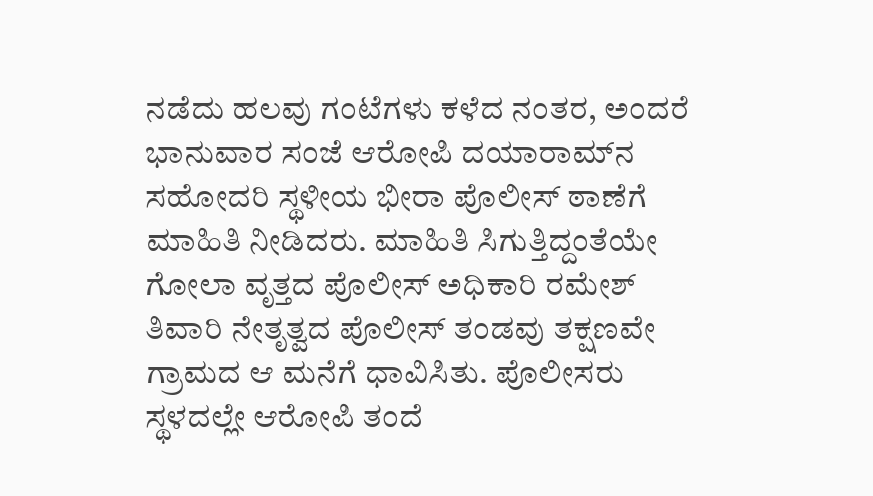ನಡೆದು ಹಲವು ಗಂಟೆಗಳು ಕಳೆದ ನಂತರ, ಅಂದರೆ ಭಾನುವಾರ ಸಂಜೆ ಆರೋಪಿ ದಯಾರಾಮ್‌ನ ಸಹೋದರಿ ಸ್ಥಳೀಯ ಭೀರಾ ಪೊಲೀಸ್ ಠಾಣೆಗೆ ಮಾಹಿತಿ ನೀಡಿದರು. ಮಾಹಿತಿ ಸಿಗುತ್ತಿದ್ದಂತೆಯೇ ಗೋಲಾ ವೃತ್ತದ ಪೊಲೀಸ್ ಅಧಿಕಾರಿ ರಮೇಶ್ ತಿವಾರಿ ನೇತೃತ್ವದ ಪೊಲೀಸ್ ತಂಡವು ತಕ್ಷಣವೇ ಗ್ರಾಮದ ಆ ಮನೆಗೆ ಧಾವಿಸಿತು. ಪೊಲೀಸರು ಸ್ಥಳದಲ್ಲೇ ಆರೋಪಿ ತಂದೆ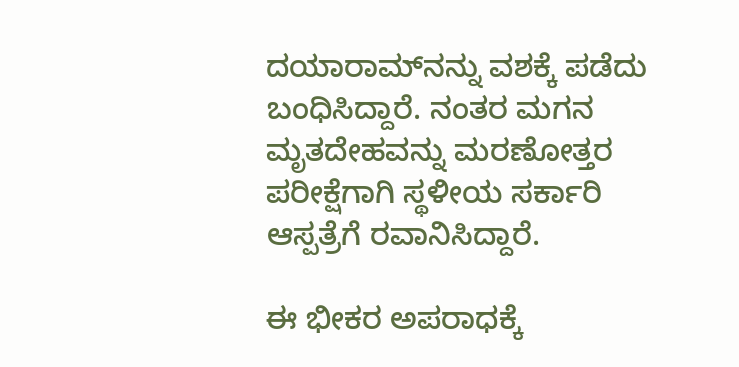ದಯಾರಾಮ್‌ನನ್ನು ವಶಕ್ಕೆ ಪಡೆದು ಬಂಧಿಸಿದ್ದಾರೆ. ನಂತರ ಮಗನ ಮೃತದೇಹವನ್ನು ಮರಣೋತ್ತರ ಪರೀಕ್ಷೆಗಾಗಿ ಸ್ಥಳೀಯ ಸರ್ಕಾರಿ ಆಸ್ಪತ್ರೆಗೆ ರವಾನಿಸಿದ್ದಾರೆ.

ಈ ಭೀಕರ ಅಪರಾಧಕ್ಕೆ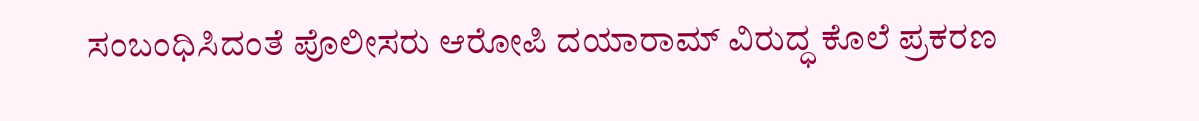ಸಂಬಂಧಿಸಿದಂತೆ ಪೊಲೀಸರು ಆರೋಪಿ ದಯಾರಾಮ್ ವಿರುದ್ಧ ಕೊಲೆ ಪ್ರಕರಣ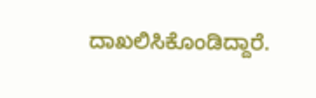ದಾಖಲಿಸಿಕೊಂಡಿದ್ದಾರೆ.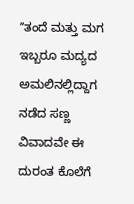ʼʼತಂದೆ ಮತ್ತು ಮಗ ಇಬ್ಬರೂ ಮದ್ಯದ ಅಮಲಿನಲ್ಲಿದ್ದಾಗ ನಡೆದ ಸಣ್ಣ ವಿವಾದವೇ ಈ ದುರಂತ ಕೊಲೆಗೆ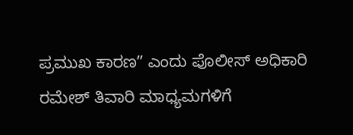ಪ್ರಮುಖ ಕಾರಣʼʼ ಎಂದು ಪೊಲೀಸ್ ಅಧಿಕಾರಿ ರಮೇಶ್ ತಿವಾರಿ ಮಾಧ್ಯಮಗಳಿಗೆ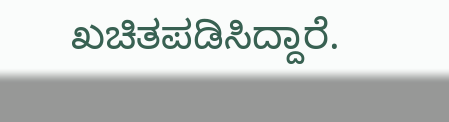ಖಚಿತಪಡಿಸಿದ್ದಾರೆ.